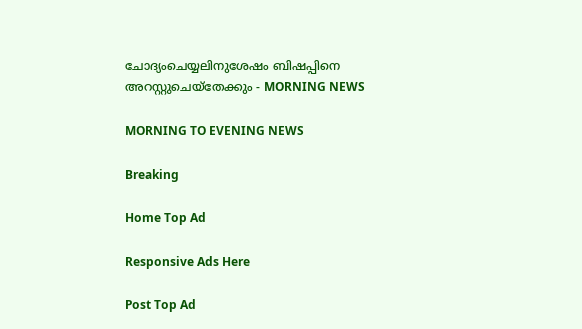ചോദ്യംചെയ്യലിനുശേഷം ബിഷപ്പിനെ അറസ്റ്റുചെയ്തേക്കും - MORNING NEWS

MORNING TO EVENING NEWS

Breaking

Home Top Ad

Responsive Ads Here

Post Top Ad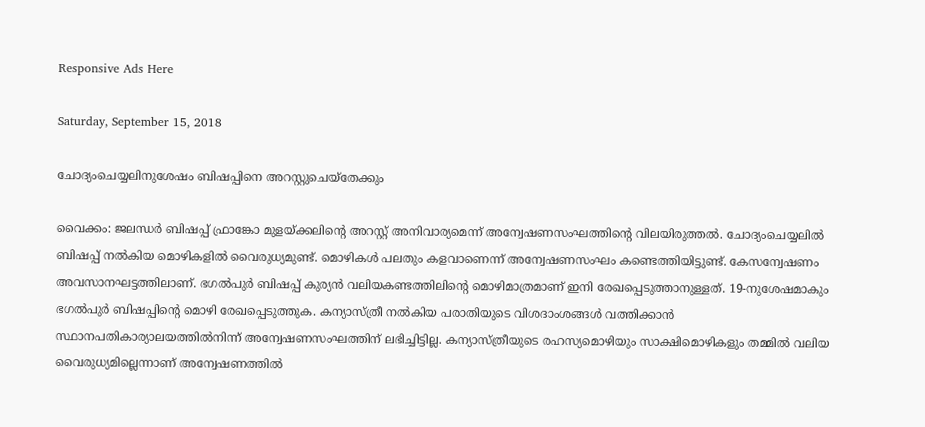Responsive Ads Here

Saturday, September 15, 2018

ചോദ്യംചെയ്യലിനുശേഷം ബിഷപ്പിനെ അറസ്റ്റുചെയ്തേക്കും

വൈക്കം: ജലന്ധർ ബിഷപ്പ് ഫ്രാങ്കോ മുളയ്ക്കലിന്റെ അറസ്റ്റ് അനിവാര്യമെന്ന് അന്വേഷണസംഘത്തിന്റെ വിലയിരുത്തൽ. ചോദ്യംചെയ്യലിൽ ബിഷപ്പ് നൽകിയ മൊഴികളിൽ വൈരുധ്യമുണ്ട്. മൊഴികൾ പലതും കളവാണെന്ന് അന്വേഷണസംഘം കണ്ടെത്തിയിട്ടുണ്ട്. കേസന്വേഷണം അവസാനഘട്ടത്തിലാണ്. ഭഗൽപുർ ബിഷപ്പ് കുര്യൻ വലിയകണ്ടത്തിലിന്റെ മൊഴിമാത്രമാണ് ഇനി രേഖപ്പെടുത്താനുള്ളത്. 19-നുശേഷമാകും ഭഗൽപുർ ബിഷപ്പിന്റെ മൊഴി രേഖപ്പെടുത്തുക. കന്യാസ്ത്രീ നൽകിയ പരാതിയുടെ വിശദാംശങ്ങൾ വത്തിക്കാൻ സ്ഥാനപതികാര്യാലയത്തിൽനിന്ന് അന്വേഷണസംഘത്തിന് ലഭിച്ചിട്ടില്ല. കന്യാസ്ത്രീയുടെ രഹസ്യമൊഴിയും സാക്ഷിമൊഴികളും തമ്മിൽ വലിയ വൈരുധ്യമില്ലെന്നാണ് അന്വേഷണത്തിൽ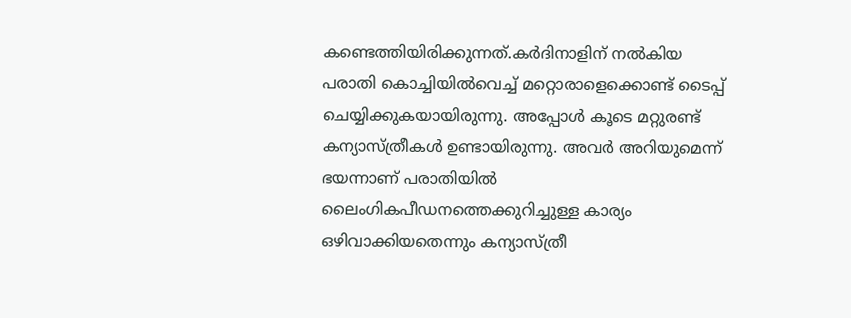കണ്ടെത്തിയിരിക്കുന്നത്.കർദിനാളിന് നൽകിയ പരാതി കൊച്ചിയിൽവെച്ച് മറ്റൊരാളെക്കൊണ്ട് ടൈപ്പ് ചെയ്യിക്കുകയായിരുന്നു. അപ്പോൾ കൂടെ മറ്റുരണ്ട് കന്യാസ്ത്രീകൾ ഉണ്ടായിരുന്നു. അവർ അറിയുമെന്ന് ഭയന്നാണ് പരാതിയിൽ ലൈംഗികപീഡനത്തെക്കുറിച്ചുള്ള കാര്യം ഒഴിവാക്കിയതെന്നും കന്യാസ്ത്രീ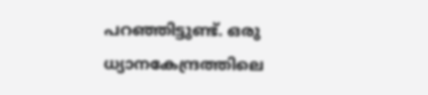പറഞ്ഞിട്ടുണ്ട്. ഒരു ധ്യാനകേന്ദ്രത്തിലെ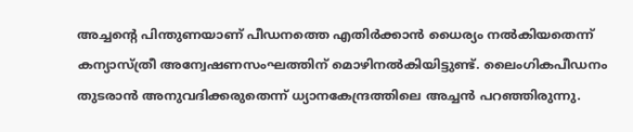അച്ചന്റെ പിന്തുണയാണ് പീഡനത്തെ എതിർക്കാൻ ധൈര്യം നൽകിയതെന്ന് കന്യാസ്ത്രീ അന്വേഷണസംഘത്തിന് മൊഴിനൽകിയിട്ടുണ്ട്. ലൈംഗികപീഡനം തുടരാൻ അനുവദിക്കരുതെന്ന് ധ്യാനകേന്ദ്രത്തിലെ അച്ചൻ പറഞ്ഞിരുന്നു.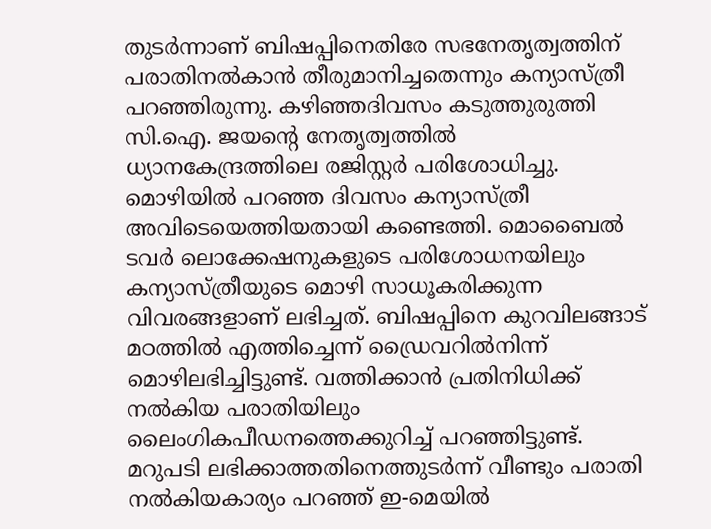തുടർന്നാണ് ബിഷപ്പിനെതിരേ സഭനേതൃത്വത്തിന് പരാതിനൽകാൻ തീരുമാനിച്ചതെന്നും കന്യാസ്ത്രീ പറഞ്ഞിരുന്നു. കഴിഞ്ഞദിവസം കടുത്തുരുത്തി സി.ഐ. ജയന്റെ നേതൃത്വത്തിൽ ധ്യാനകേന്ദ്രത്തിലെ രജിസ്റ്റർ പരിശോധിച്ചു. മൊഴിയിൽ പറഞ്ഞ ദിവസം കന്യാസ്ത്രീ അവിടെയെത്തിയതായി കണ്ടെത്തി. മൊബൈൽ ടവർ ലൊക്കേഷനുകളുടെ പരിശോധനയിലും കന്യാസ്ത്രീയുടെ മൊഴി സാധൂകരിക്കുന്ന വിവരങ്ങളാണ് ലഭിച്ചത്. ബിഷപ്പിനെ കുറവിലങ്ങാട് മഠത്തിൽ എത്തിച്ചെന്ന് ഡ്രൈവറിൽനിന്ന്‌ മൊഴിലഭിച്ചിട്ടുണ്ട്. വത്തിക്കാൻ പ്രതിനിധിക്ക് നൽകിയ പരാതിയിലും ലൈംഗികപീഡനത്തെക്കുറിച്ച് പറഞ്ഞിട്ടുണ്ട്. മറുപടി ലഭിക്കാത്തതിനെത്തുടർന്ന് വീണ്ടും പരാതി നൽകിയകാര്യം പറഞ്ഞ് ഇ-മെയിൽ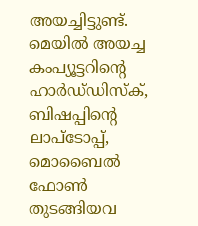അയച്ചിട്ടുണ്ട്. മെയിൽ അയച്ച കംപ്യൂട്ടറിന്റെ ഹാർഡ്‌ഡിസ്ക്, ബിഷപ്പിന്റെ ലാപ്ടോപ്പ്, മൊബൈൽ ഫോൺ തുടങ്ങിയവ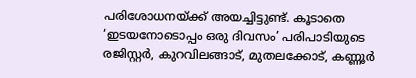പരിശോധനയ്ക്ക് അയച്ചിട്ടുണ്ട്. കൂടാതെ ‘ഇടയനോടൊപ്പം ഒരു ദിവസം’ പരിപാടിയുടെ രജിസ്റ്റർ, കുറവിലങ്ങാട്, മുതലക്കോട്, കണ്ണൂർ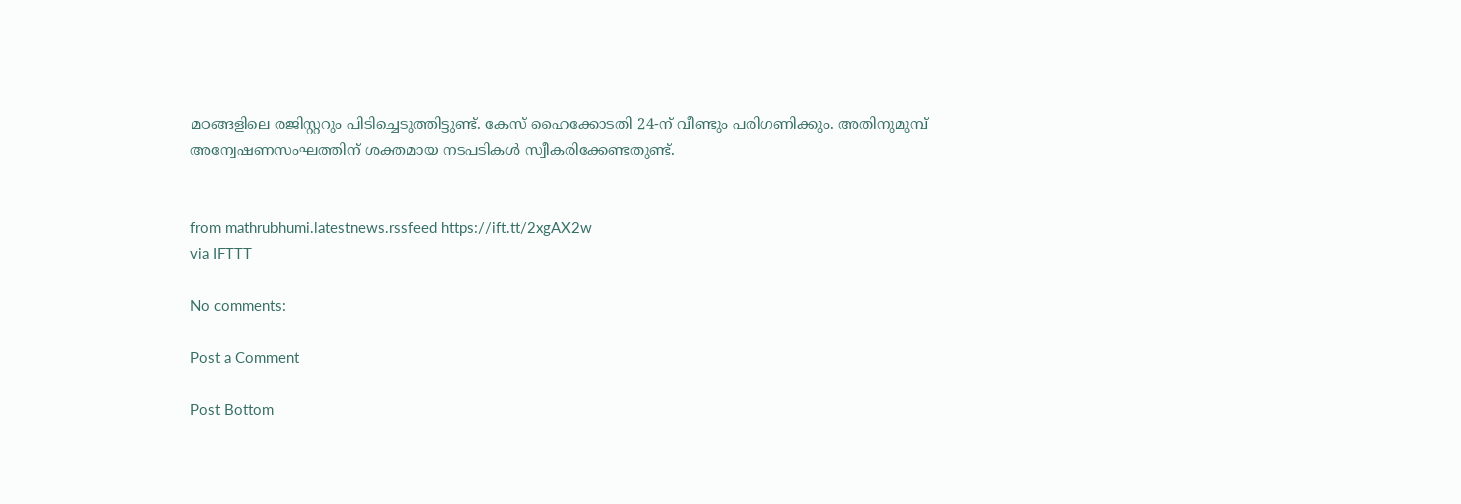മഠങ്ങളിലെ രജിസ്റ്ററും പിടിച്ചെടുത്തിട്ടുണ്ട്. കേസ് ഹൈക്കോടതി 24-ന് വീണ്ടും പരിഗണിക്കും. അതിനുമുമ്പ് അന്വേഷണസംഘത്തിന് ശക്തമായ നടപടികൾ സ്വീകരിക്കേണ്ടതുണ്ട്.


from mathrubhumi.latestnews.rssfeed https://ift.tt/2xgAX2w
via IFTTT

No comments:

Post a Comment

Post Bottom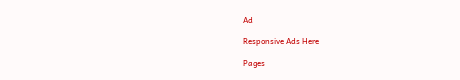Ad

Responsive Ads Here

Pages